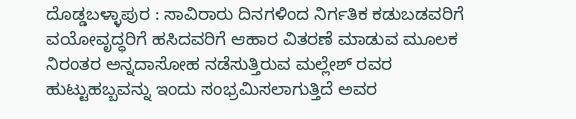ದೊಡ್ಡಬಳ್ಳಾಪುರ : ಸಾವಿರಾರು ದಿನಗಳಿಂದ ನಿರ್ಗತಿಕ ಕಡುಬಡವರಿಗೆ ವಯೋವೃದ್ಧರಿಗೆ ಹಸಿದವರಿಗೆ ಆಹಾರ ವಿತರಣೆ ಮಾಡುವ ಮೂಲಕ ನಿರಂತರ ಅನ್ನದಾಸೋಹ ನಡೆಸುತ್ತಿರುವ ಮಲ್ಲೇಶ್ ರವರ ಹುಟ್ಟುಹಬ್ಬವನ್ನು ಇಂದು ಸಂಭ್ರಮಿಸಲಾಗುತ್ತಿದೆ ಅವರ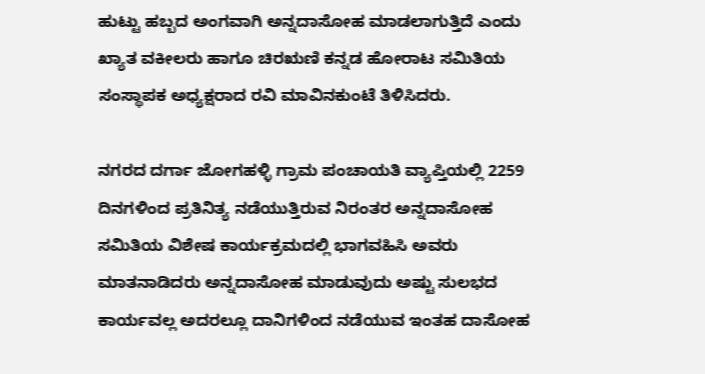ಹುಟ್ಟು ಹಬ್ಬದ ಅಂಗವಾಗಿ ಅನ್ನದಾಸೋಹ ಮಾಡಲಾಗುತ್ತಿದೆ ಎಂದು ಖ್ಯಾತ ವಕೀಲರು ಹಾಗೂ ಚಿರಋಣಿ ಕನ್ನಡ ಹೋರಾಟ ಸಮಿತಿಯ ಸಂಸ್ಥಾಪಕ ಅಧ್ಯಕ್ಷರಾದ ರವಿ ಮಾವಿನಕುಂಟೆ ತಿಳಿಸಿದರು.

ನಗರದ ದರ್ಗಾ ಜೋಗಹಳ್ಳಿ ಗ್ರಾಮ ಪಂಚಾಯತಿ ವ್ಯಾಪ್ತಿಯಲ್ಲಿ 2259 ದಿನಗಳಿಂದ ಪ್ರತಿನಿತ್ಯ ನಡೆಯುತ್ತಿರುವ ನಿರಂತರ ಅನ್ನದಾಸೋಹ ಸಮಿತಿಯ ವಿಶೇಷ ಕಾರ್ಯಕ್ರಮದಲ್ಲಿ ಭಾಗವಹಿಸಿ ಅವರು ಮಾತನಾಡಿದರು ಅನ್ನದಾಸೋಹ ಮಾಡುವುದು ಅಷ್ಟು ಸುಲಭದ ಕಾರ್ಯವಲ್ಲ ಅದರಲ್ಲೂ ದಾನಿಗಳಿಂದ ನಡೆಯುವ ಇಂತಹ ದಾಸೋಹ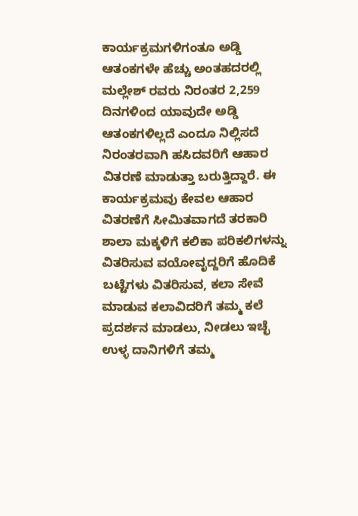ಕಾರ್ಯಕ್ರಮಗಳಿಗಂತೂ ಅಡ್ಡಿ ಆತಂಕಗಳೇ ಹೆಚ್ಚು ಅಂತಹದರಲ್ಲಿ ಮಲ್ಲೇಶ್ ರವರು ನಿರಂತರ 2,259 ದಿನಗಳಿಂದ ಯಾವುದೇ ಅಡ್ಡಿ ಆತಂಕಗಳಿಲ್ಲದೆ ಎಂದೂ ನಿಲ್ಲಿಸದೆ ನಿರಂತರವಾಗಿ ಹಸಿದವರಿಗೆ ಆಹಾರ ವಿತರಣೆ ಮಾಡುತ್ತಾ ಬರುತ್ತಿದ್ದಾರೆ. ಈ ಕಾರ್ಯಕ್ರಮವು ಕೇವಲ ಆಹಾರ ವಿತರಣೆಗೆ ಸೀಮಿತವಾಗದೆ ತರಕಾರಿ ಶಾಲಾ ಮಕ್ಕಳಿಗೆ ಕಲಿಕಾ ಪರಿಕಲಿಗಳನ್ನು ವಿತರಿಸುವ ವಯೋವೃದ್ದರಿಗೆ ಹೊದಿಕೆ ಬಟ್ಟೆಗಳು ವಿತರಿಸುವ, ಕಲಾ ಸೇವೆ ಮಾಡುವ ಕಲಾವಿದರಿಗೆ ತಮ್ಮ ಕಲೆ ಪ್ರದರ್ಶನ ಮಾಡಲು, ನೀಡಲು ಇಚ್ಛೆ ಉಳ್ಳ ದಾನಿಗಳಿಗೆ ತಮ್ಮ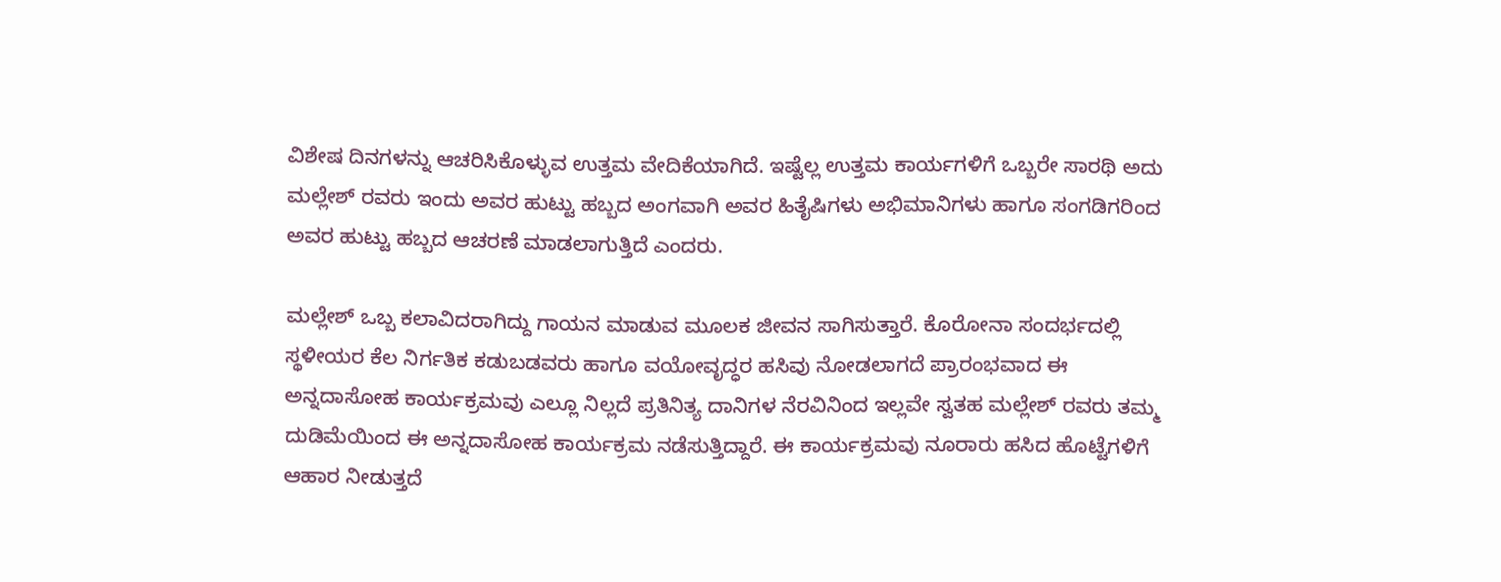ವಿಶೇಷ ದಿನಗಳನ್ನು ಆಚರಿಸಿಕೊಳ್ಳುವ ಉತ್ತಮ ವೇದಿಕೆಯಾಗಿದೆ. ಇಷ್ಟೆಲ್ಲ ಉತ್ತಮ ಕಾರ್ಯಗಳಿಗೆ ಒಬ್ಬರೇ ಸಾರಥಿ ಅದು ಮಲ್ಲೇಶ್ ರವರು ಇಂದು ಅವರ ಹುಟ್ಟು ಹಬ್ಬದ ಅಂಗವಾಗಿ ಅವರ ಹಿತೈಷಿಗಳು ಅಭಿಮಾನಿಗಳು ಹಾಗೂ ಸಂಗಡಿಗರಿಂದ ಅವರ ಹುಟ್ಟು ಹಬ್ಬದ ಆಚರಣೆ ಮಾಡಲಾಗುತ್ತಿದೆ ಎಂದರು.

ಮಲ್ಲೇಶ್ ಒಬ್ಬ ಕಲಾವಿದರಾಗಿದ್ದು ಗಾಯನ ಮಾಡುವ ಮೂಲಕ ಜೀವನ ಸಾಗಿಸುತ್ತಾರೆ. ಕೊರೋನಾ ಸಂದರ್ಭದಲ್ಲಿ ಸ್ಥಳೀಯರ ಕೆಲ ನಿರ್ಗತಿಕ ಕಡುಬಡವರು ಹಾಗೂ ವಯೋವೃದ್ಧರ ಹಸಿವು ನೋಡಲಾಗದೆ ಪ್ರಾರಂಭವಾದ ಈ ಅನ್ನದಾಸೋಹ ಕಾರ್ಯಕ್ರಮವು ಎಲ್ಲೂ ನಿಲ್ಲದೆ ಪ್ರತಿನಿತ್ಯ ದಾನಿಗಳ ನೆರವಿನಿಂದ ಇಲ್ಲವೇ ಸ್ವತಹ ಮಲ್ಲೇಶ್ ರವರು ತಮ್ಮ ದುಡಿಮೆಯಿಂದ ಈ ಅನ್ನದಾಸೋಹ ಕಾರ್ಯಕ್ರಮ ನಡೆಸುತ್ತಿದ್ದಾರೆ. ಈ ಕಾರ್ಯಕ್ರಮವು ನೂರಾರು ಹಸಿದ ಹೊಟ್ಟೆಗಳಿಗೆ ಆಹಾರ ನೀಡುತ್ತದೆ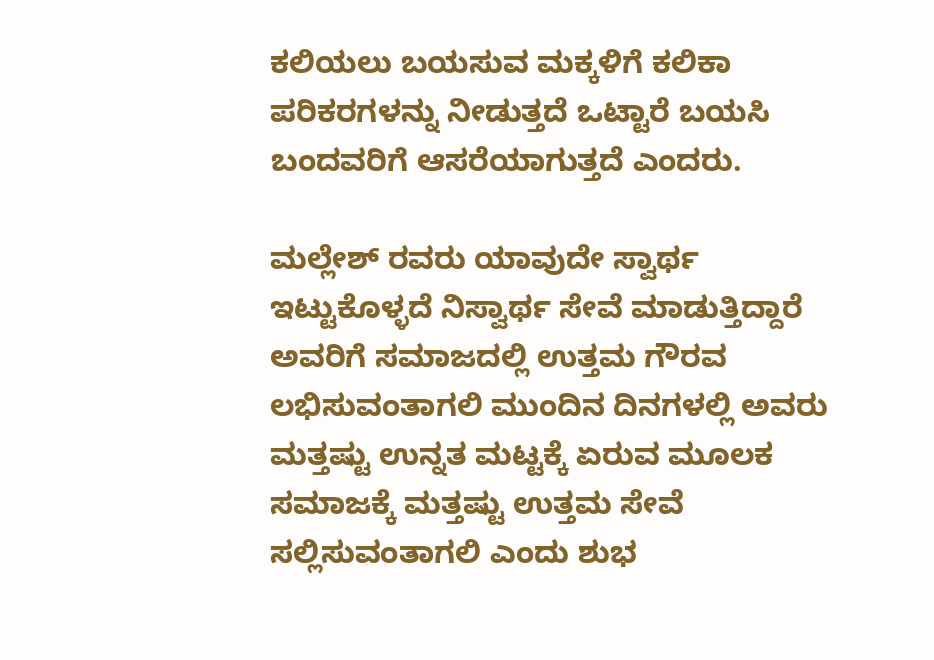ಕಲಿಯಲು ಬಯಸುವ ಮಕ್ಕಳಿಗೆ ಕಲಿಕಾ ಪರಿಕರಗಳನ್ನು ನೀಡುತ್ತದೆ ಒಟ್ಟಾರೆ ಬಯಸಿ ಬಂದವರಿಗೆ ಆಸರೆಯಾಗುತ್ತದೆ ಎಂದರು.

ಮಲ್ಲೇಶ್ ರವರು ಯಾವುದೇ ಸ್ವಾರ್ಥ ಇಟ್ಟುಕೊಳ್ಳದೆ ನಿಸ್ವಾರ್ಥ ಸೇವೆ ಮಾಡುತ್ತಿದ್ದಾರೆ ಅವರಿಗೆ ಸಮಾಜದಲ್ಲಿ ಉತ್ತಮ ಗೌರವ ಲಭಿಸುವಂತಾಗಲಿ ಮುಂದಿನ ದಿನಗಳಲ್ಲಿ ಅವರು ಮತ್ತಷ್ಟು ಉನ್ನತ ಮಟ್ಟಕ್ಕೆ ಏರುವ ಮೂಲಕ ಸಮಾಜಕ್ಕೆ ಮತ್ತಷ್ಟು ಉತ್ತಮ ಸೇವೆ ಸಲ್ಲಿಸುವಂತಾಗಲಿ ಎಂದು ಶುಭ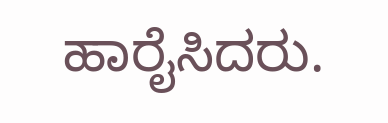ಹಾರೈಸಿದರು.